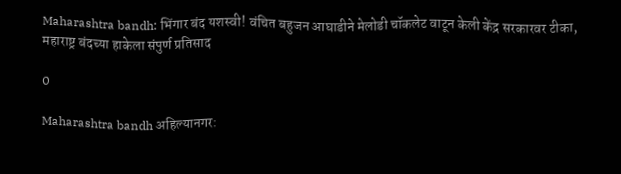Maharashtra bandh: भिंगार बंद यशस्वी! वंचित बहुजन आघाडीने मेलोडी चॉकलेट वाटून केली केंद्र सरकारवर टीका, महाराष्ट्र बंदच्या हाकेला संपुर्ण प्रतिसाद

0

Maharashtra bandh अहिल्यानगर: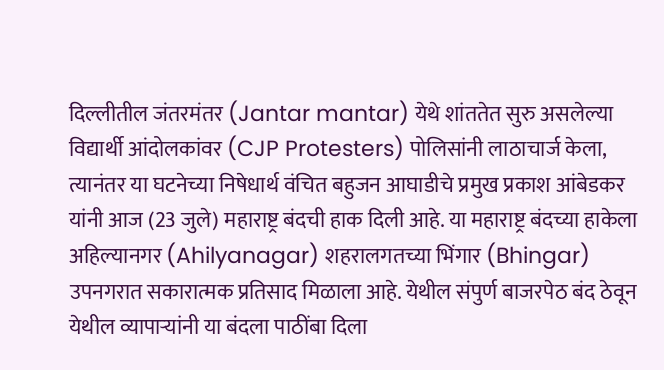दिल्लीतील जंतरमंतर (Jantar mantar) येथे शांततेत सुरु असलेल्या विद्यार्थी आंदोलकांवर (CJP Protesters) पोलिसांनी लाठाचार्ज केला, त्यानंतर या घटनेच्या निषेधार्थ वंचित बहुजन आघाडीचे प्रमुख प्रकाश आंबेडकर यांनी आज (23 जुले) महाराष्ट्र बंदची हाक दिली आहे. या महाराष्ट्र बंदच्या हाकेला अहिल्यानगर (Ahilyanagar) शहरालगतच्या भिंगार (Bhingar) उपनगरात सकारात्मक प्रतिसाद मिळाला आहे. येथील संपुर्ण बाजरपेठ बंद ठेवून येथील व्यापाऱ्यांनी या बंदला पाठींबा दिला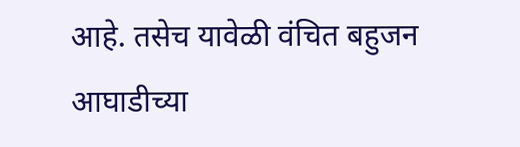आहे. तसेच यावेळी वंचित बहुजन आघाडीच्या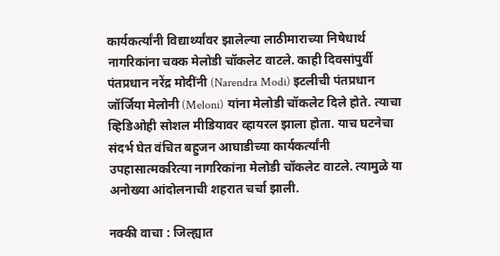कार्यकर्त्यांनी विद्यार्थ्यांवर झालेल्या लाठीमाराच्या निषेधार्थ नागरिकांना चक्क मेलोडी चॉकलेट वाटले. काही दिवसांपुर्वी पंतप्रधान नरेंद्र मोदींनी (Narendra Modi) इटलीची पंतप्रधान जॉर्जिया मेलोनी (Meloni) यांना मेलोडी चॉकलेट दिले होते. त्याचा व्हिडिओही सोशल मीडियावर व्हायरल झाला होता. याच घटनेचा संदर्भ घेत वंचित बहुजन आघाडीच्या कार्यकर्त्यांनी उपहासात्मकरित्या नागरिकांना मेलोडी चॉकलेट वाटले. त्यामुळे या अनोख्या आंदोलनाची शहरात चर्चा झाली.

नक्की वाचा : जिल्ह्यात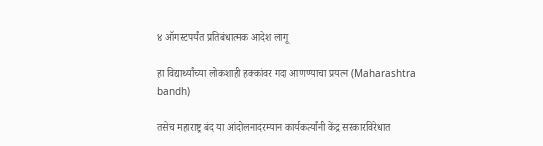४ ऑगस्टपर्यंत प्रतिबंधात्मक आदेश लागू

हा विद्यार्थ्यांच्या लोकशाही हक्कांवर गदा आणण्याचा प्रयत्न (Maharashtra bandh)

तसेच महाराष्ट्र बंद या आंदोलनादरम्यान कार्यकर्त्यांनी केंद्र सरकारविरेधात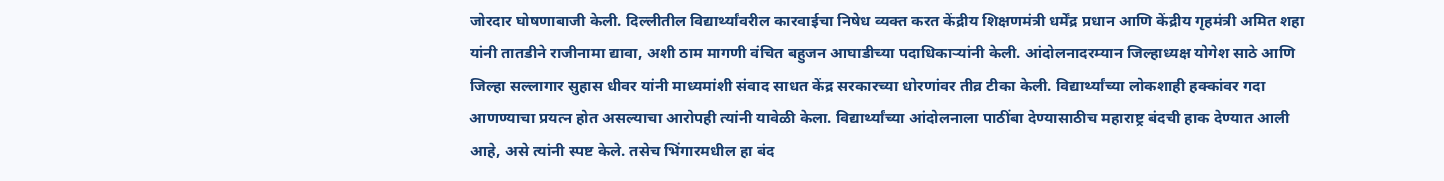जोरदार घोषणाबाजी केली. दिल्लीतील विद्यार्थ्यांवरील कारवाईचा निषेध व्यक्त करत केंद्रीय शिक्षणमंत्री धर्मेंद्र प्रधान आणि केंद्रीय गृहमंत्री अमित शहा यांनी तातडीने राजीनामा द्यावा, अशी ठाम मागणी वंचित बहुजन आघाडीच्या पदाधिकाऱ्यांनी केली. आंदोलनादरम्यान जिल्हाध्यक्ष योगेश साठे आणि जिल्हा सल्लागार सुहास धीवर यांनी माध्यमांशी संवाद साधत केंद्र सरकारच्या धोरणांवर तीव्र टीका केली. विद्यार्थ्यांच्या लोकशाही हक्कांवर गदा आणण्याचा प्रयत्न होत असल्याचा आरोपही त्यांनी यावेळी केला. विद्यार्थ्यांच्या आंदोलनाला पाठींबा देण्यासाठीच महाराष्ट्र बंदची हाक देण्यात आली आहे, असे त्यांनी स्पष्ट केले. तसेच भिंगारमधील हा बंद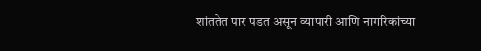शांततेत पार पडत असून व्यापारी आणि नागरिकांच्या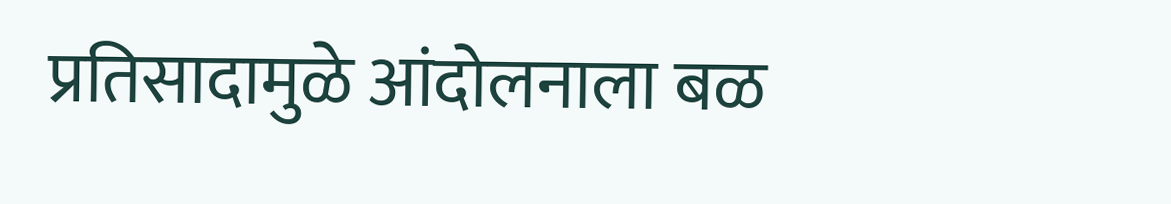प्रतिसादामुळे आंदोलनाला बळ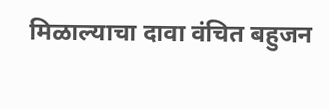मिळाल्याचा दावा वंचित बहुजन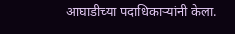आघाडीच्या पदाधिकाऱ्यांनी केला.